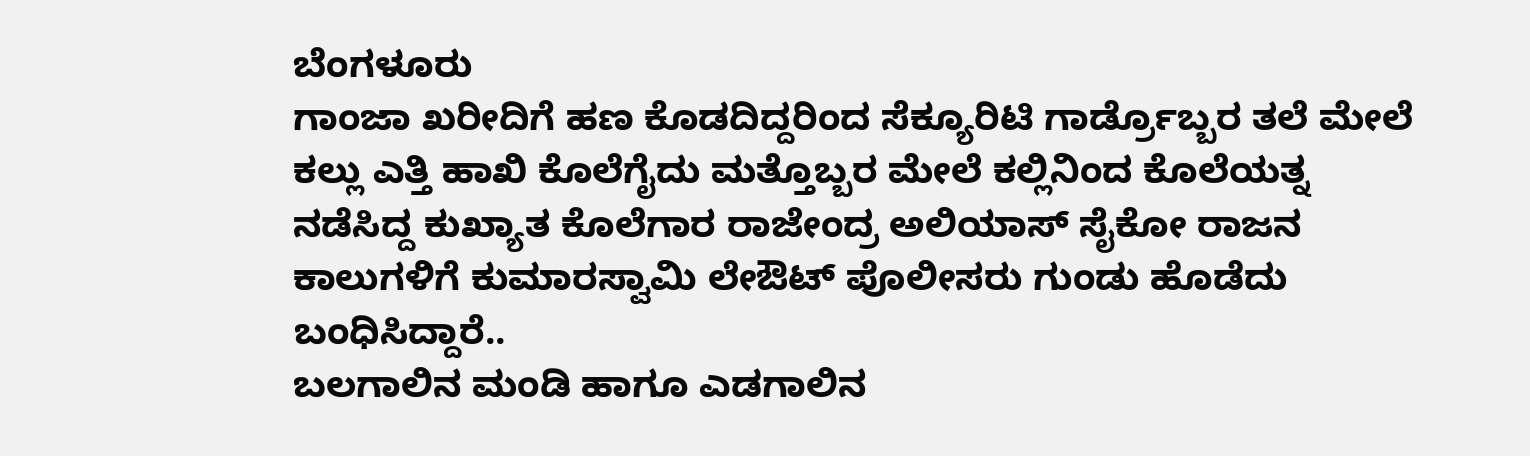ಬೆಂಗಳೂರು
ಗಾಂಜಾ ಖರೀದಿಗೆ ಹಣ ಕೊಡದಿದ್ದರಿಂದ ಸೆಕ್ಯೂರಿಟಿ ಗಾರ್ಡ್ರೊಬ್ಬರ ತಲೆ ಮೇಲೆ ಕಲ್ಲು ಎತ್ತಿ ಹಾಖಿ ಕೊಲೆಗೈದು ಮತ್ತೊಬ್ಬರ ಮೇಲೆ ಕಲ್ಲಿನಿಂದ ಕೊಲೆಯತ್ನ ನಡೆಸಿದ್ದ ಕುಖ್ಯಾತ ಕೊಲೆಗಾರ ರಾಜೇಂದ್ರ ಅಲಿಯಾಸ್ ಸೈಕೋ ರಾಜನ ಕಾಲುಗಳಿಗೆ ಕುಮಾರಸ್ವಾಮಿ ಲೇಔಟ್ ಪೊಲೀಸರು ಗುಂಡು ಹೊಡೆದು ಬಂಧಿಸಿದ್ದಾರೆ..
ಬಲಗಾಲಿನ ಮಂಡಿ ಹಾಗೂ ಎಡಗಾಲಿನ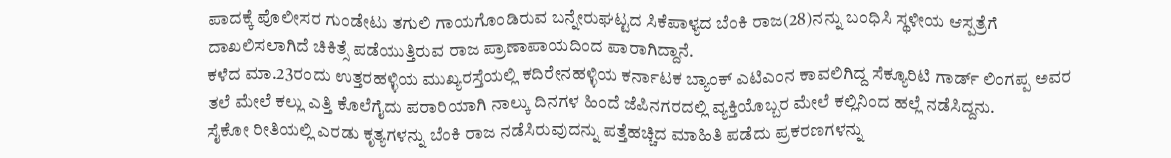ಪಾದಕ್ಕೆ ಪೊಲೀಸರ ಗುಂಡೇಟು ತಗುಲಿ ಗಾಯಗೊಂಡಿರುವ ಬನ್ನೇರುಘಟ್ಟದ ಸಿಕೆಪಾಳ್ಯದ ಬೆಂಕಿ ರಾಜ(28)ನನ್ನು ಬಂಧಿಸಿ ಸ್ಥಳೀಯ ಆಸ್ಪತ್ರೆಗೆ ದಾಖಲಿಸಲಾಗಿದೆ ಚಿಕಿತ್ಸೆ ಪಡೆಯುತ್ತಿರುವ ರಾಜ ಪ್ರಾಣಾಪಾಯದಿಂದ ಪಾರಾಗಿದ್ದಾನೆ.
ಕಳೆದ ಮಾ.23ರಂದು ಉತ್ತರಹಳ್ಳಿಯ ಮುಖ್ಯರಸ್ತೆಯಲ್ಲಿ ಕದಿರೇನಹಳ್ಳಿಯ ಕರ್ನಾಟಕ ಬ್ಯಾಂಕ್ ಎಟಿಎಂನ ಕಾವಲಿಗಿದ್ದ ಸೆಕ್ಯೂರಿಟಿ ಗಾರ್ಡ್ ಲಿಂಗಪ್ಪ ಅವರ ತಲೆ ಮೇಲೆ ಕಲ್ಲು ಎತ್ತಿ ಕೊಲೆಗೈದು ಪರಾರಿಯಾಗಿ ನಾಲ್ಕು ದಿನಗಳ ಹಿಂದೆ ಜೆಪಿನಗರದಲ್ಲಿ ವ್ಯಕ್ತಿಯೊಬ್ಬರ ಮೇಲೆ ಕಲ್ಲಿನಿಂದ ಹಲ್ಲೆ ನಡೆಸಿದ್ದನು.
ಸೈಕೋ ರೀತಿಯಲ್ಲಿ ಎರಡು ಕೃತ್ಯಗಳನ್ನು ಬೆಂಕಿ ರಾಜ ನಡೆಸಿರುವುದನ್ನು ಪತ್ತೆಹಚ್ಚಿದ ಮಾಹಿತಿ ಪಡೆದು ಪ್ರಕರಣಗಳನ್ನು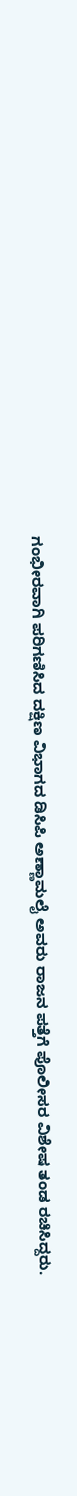ಗಂಭೀರವಾಗಿ ಪರಿಗಣಿಸಿದ ದಕ್ಷಿಣ ವಿಭಾಗದ ಡಿಸಿಪಿ ಅಣ್ಣಾಮಲೈ ಅವರು ರಾಜನ ಪತ್ತೆಗೆ ಪೊಲೀಸರ ವಿಶೇಷ ತಂಡ ರಚಿಸಿದ್ದರು.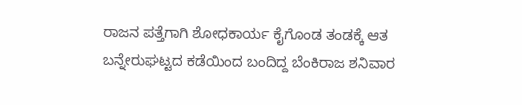ರಾಜನ ಪತ್ತೆಗಾಗಿ ಶೋಧಕಾರ್ಯ ಕೈಗೊಂಡ ತಂಡಕ್ಕೆ ಆತ ಬನ್ನೇರುಘಟ್ಟದ ಕಡೆಯಿಂದ ಬಂದಿದ್ದ ಬೆಂಕಿರಾಜ ಶನಿವಾರ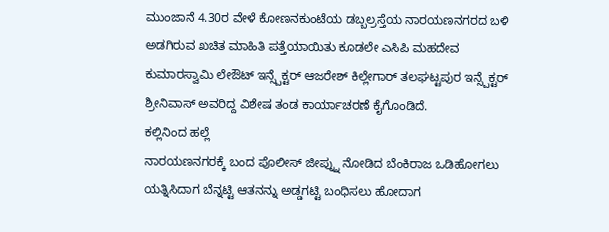ಮುಂಜಾನೆ 4.30ರ ವೇಳೆ ಕೋಣನಕುಂಟೆಯ ಡಬ್ಬಲ್ರಸ್ತೆಯ ನಾರಯಣನಗರದ ಬಳಿ ಅಡಗಿರುವ ಖಚಿತ ಮಾಹಿತಿ ಪತ್ತೆಯಾಯಿತು ಕೂಡಲೇ ಎಸಿಪಿ ಮಹದೇವ ಕುಮಾರಸ್ವಾಮಿ ಲೇಔಟ್ ಇನ್ಸ್ಪೆಕ್ಟರ್ ಆಜರೇಶ್ ಕಿಲ್ಲೇಗಾರ್ ತಲಘಟ್ಟಪುರ ಇನ್ಸ್ಪೆಕ್ಟರ್ ಶ್ರೀನಿವಾಸ್ ಅವರಿದ್ದ ವಿಶೇಷ ತಂಡ ಕಾರ್ಯಾಚರಣೆ ಕೈಗೊಂಡಿದೆ.
ಕಲ್ಲಿನಿಂದ ಹಲ್ಲೆ
ನಾರಯಣನಗರಕ್ಕೆ ಬಂದ ಪೊಲೀಸ್ ಜೀಪ್ನ್ನು ನೋಡಿದ ಬೆಂಕಿರಾಜ ಒಡಿಹೋಗಲು ಯತ್ನಿಸಿದಾಗ ಬೆನ್ನಟ್ಟಿ ಆತನನ್ನು ಅಡ್ಡಗಟ್ಟಿ ಬಂಧಿಸಲು ಹೋದಾಗ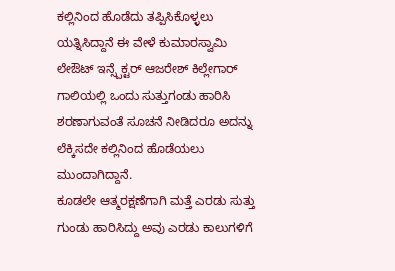ಕಲ್ಲಿನಿಂದ ಹೊಡೆದು ತಪ್ಪಿಸಿಕೊಳ್ಳಲು ಯತ್ನಿಸಿದ್ದಾನೆ ಈ ವೇಳೆ ಕುಮಾರಸ್ವಾಮಿ ಲೇಔಟ್ ಇನ್ಸ್ಪೆಕ್ಟರ್ ಆಜರೇಶ್ ಕಿಲ್ಲೇಗಾರ್ ಗಾಲಿಯಲ್ಲಿ ಒಂದು ಸುತ್ತುಗಂಡು ಹಾರಿಸಿ ಶರಣಾಗುವಂತೆ ಸೂಚನೆ ನೀಡಿದರೂ ಅದನ್ನು ಲೆಕ್ಕಿಸದೇ ಕಲ್ಲಿನಿಂದ ಹೊಡೆಯಲು ಮುಂದಾಗಿದ್ದಾನೆ.
ಕೂಡಲೇ ಆತ್ಮರಕ್ಷಣೆಗಾಗಿ ಮತ್ತೆ ಎರಡು ಸುತ್ತು ಗುಂಡು ಹಾರಿಸಿದ್ದು ಅವು ಎರಡು ಕಾಲುಗಳಿಗೆ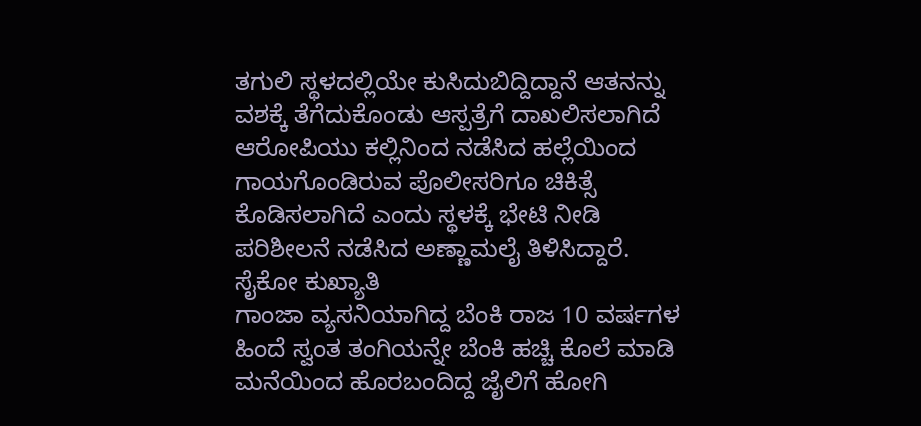ತಗುಲಿ ಸ್ಥಳದಲ್ಲಿಯೇ ಕುಸಿದುಬಿದ್ದಿದ್ದಾನೆ ಆತನನ್ನು ವಶಕ್ಕೆ ತೆಗೆದುಕೊಂಡು ಆಸ್ಪತ್ರೆಗೆ ದಾಖಲಿಸಲಾಗಿದೆ ಆರೋಪಿಯು ಕಲ್ಲಿನಿಂದ ನಡೆಸಿದ ಹಲ್ಲೆಯಿಂದ ಗಾಯಗೊಂಡಿರುವ ಪೊಲೀಸರಿಗೂ ಚಿಕಿತ್ಸೆ ಕೊಡಿಸಲಾಗಿದೆ ಎಂದು ಸ್ಥಳಕ್ಕೆ ಭೇಟಿ ನೀಡಿ ಪರಿಶೀಲನೆ ನಡೆಸಿದ ಅಣ್ಣಾಮಲೈ ತಿಳಿಸಿದ್ದಾರೆ.
ಸೈಕೋ ಕುಖ್ಯಾತಿ
ಗಾಂಜಾ ವ್ಯಸನಿಯಾಗಿದ್ದ ಬೆಂಕಿ ರಾಜ 10 ವರ್ಷಗಳ ಹಿಂದೆ ಸ್ವಂತ ತಂಗಿಯನ್ನೇ ಬೆಂಕಿ ಹಚ್ಚಿ ಕೊಲೆ ಮಾಡಿ ಮನೆಯಿಂದ ಹೊರಬಂದಿದ್ದ ಜೈಲಿಗೆ ಹೋಗಿ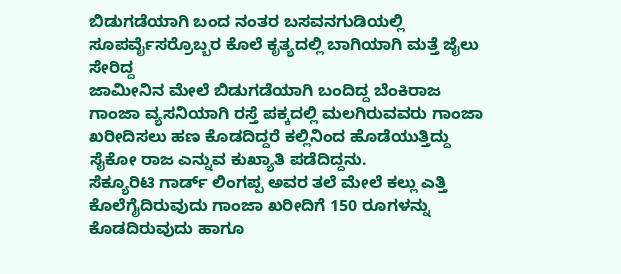ಬಿಡುಗಡೆಯಾಗಿ ಬಂದ ನಂತರ ಬಸವನಗುಡಿಯಲ್ಲಿ ಸೂಪರ್ವೈಸರ್ರೊಬ್ಬರ ಕೊಲೆ ಕೃತ್ಯದಲ್ಲಿ ಬಾಗಿಯಾಗಿ ಮತ್ತೆ ಜೈಲು ಸೇರಿದ್ದ
ಜಾಮೀನಿನ ಮೇಲೆ ಬಿಡುಗಡೆಯಾಗಿ ಬಂದಿದ್ದ ಬೆಂಕಿರಾಜ ಗಾಂಜಾ ವ್ಯಸನಿಯಾಗಿ ರಸ್ತೆ ಪಕ್ಕದಲ್ಲಿ ಮಲಗಿರುವವರು ಗಾಂಜಾ ಖರೀದಿಸಲು ಹಣ ಕೊಡದಿದ್ದರೆ ಕಲ್ಲಿನಿಂದ ಹೊಡೆಯುತ್ತಿದ್ದು ಸೈಕೋ ರಾಜ ಎನ್ನುವ ಕುಖ್ಯಾತಿ ಪಡೆದಿದ್ದನು.
ಸೆಕ್ಯೂರಿಟಿ ಗಾರ್ಡ್ ಲಿಂಗಪ್ಪ ಅವರ ತಲೆ ಮೇಲೆ ಕಲ್ಲು ಎತ್ತಿ ಕೊಲೆಗೈದಿರುವುದು ಗಾಂಜಾ ಖರೀದಿಗೆ 150 ರೂಗಳನ್ನು ಕೊಡದಿರುವುದು ಹಾಗೂ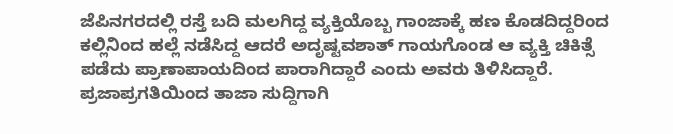ಜೆಪಿನಗರದಲ್ಲಿ ರಸ್ತೆ ಬದಿ ಮಲಗಿದ್ದ ವ್ಯಕ್ತಿಯೊಬ್ಬ ಗಾಂಜಾಕ್ಕೆ ಹಣ ಕೊಡದಿದ್ದರಿಂದ ಕಲ್ಲಿನಿಂದ ಹಲ್ಲೆ ನಡೆಸಿದ್ದ ಆದರೆ ಅದೃಷ್ಟವಶಾತ್ ಗಾಯಗೊಂಡ ಆ ವ್ಯಕ್ತಿ ಚಿಕಿತ್ಸೆ ಪಡೆದು ಪ್ರಾಣಾಪಾಯದಿಂದ ಪಾರಾಗಿದ್ದಾರೆ ಎಂದು ಅವರು ತಿಳಿಸಿದ್ದಾರೆ.
ಪ್ರಜಾಪ್ರಗತಿಯಿಂದ ತಾಜಾ ಸುದ್ದಿಗಾಗಿ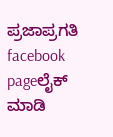ಪ್ರಜಾಪ್ರಗತಿ facebook pageಲೈಕ್ ಮಾಡಿ